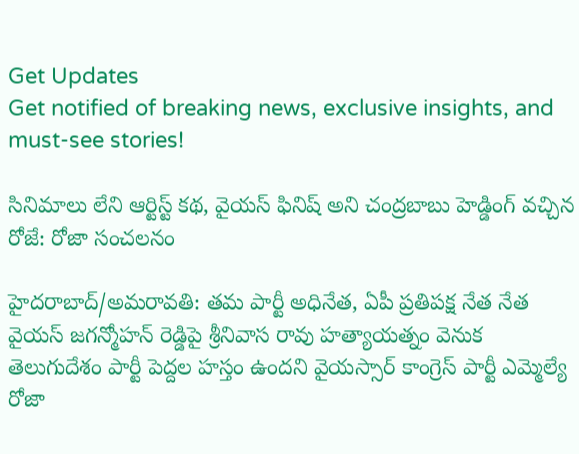Get Updates
Get notified of breaking news, exclusive insights, and must-see stories!

సినిమాలు లేని ఆర్టిస్ట్ కథ, వైయస్ ఫినిష్ అని చంద్రబాబు హెడ్డింగ్ వచ్చిన రోజే: రోజా సంచలనం

హైదరాబాద్/అమరావతి: తమ పార్టీ అధినేత, ఏపీ ప్రతిపక్ష నేత నేత వైయస్ జగన్మోహన్ రెడ్డిపై శ్రీనివాస రావు హత్యాయత్నం వెనుక తెలుగుదేశం పార్టీ పెద్దల హస్తం ఉందని వైయస్సార్ కాంగ్రెస్ పార్టీ ఎమ్మెల్యే రోజా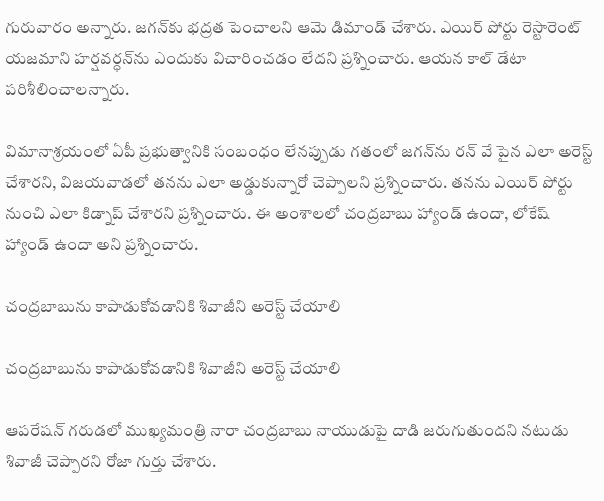గురువారం అన్నారు. జగన్‌కు భద్రత పెంచాలని ఆమె డిమాండ్ చేశారు. ఎయిర్ పోర్టు రెస్టారెంట్ యజమాని హర్షవర్ధన్‌ను ఎందుకు విచారించడం లేదని ప్రశ్నించారు. ఆయన కాల్ డేటా పరిశీలించాలన్నారు.

విమానాశ్రయంలో ఏపీ ప్రభుత్వానికి సంబంధం లేనప్పుడు గతంలో జగన్‌ను రన్ వే పైన ఎలా అరెస్ట్ చేశారని, విజయవాడలో తనను ఎలా అడ్డుకున్నారో చెప్పాలని ప్రశ్నించారు. తనను ఎయిర్ పోర్టు నుంచి ఎలా కిడ్నాప్ చేశారని ప్రశ్నించారు. ఈ అంశాలలో చంద్రబాబు హ్యాండ్ ఉందా, లోకేష్ హ్యాండ్ ఉందా అని ప్రశ్నించారు.

చంద్రబాబును కాపాడుకోవడానికి శివాజీని అరెస్ట్ చేయాలి

చంద్రబాబును కాపాడుకోవడానికి శివాజీని అరెస్ట్ చేయాలి

ఆపరేషన్ గరుడలో ముఖ్యమంత్రి నారా చంద్రబాబు నాయుడుపై దాడి జరుగుతుందని నటుడు శివాజీ చెప్పారని రోజా గుర్తు చేశారు.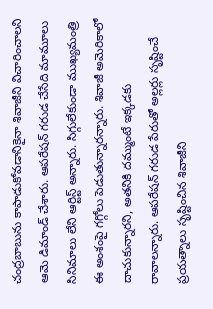చంద్రబాబును కాపాడుకోవడానికైనా శివాజీని విచారించాలని ఆమె డిమాండ్ చేశారు. ఆపరేషన్ గరుడ చేసేది మామూలు సినిమాలు లేని ఆర్టిస్ట్ అన్నారు. సిగ్గులేకుండా ముఖ్యమంత్రి ఈ అంశంపై గగ్గోలు పెడుతున్నారన్నారు. శివాజీ అమెరికాలో దాచుకున్నారని, అతనికి దమ్ముంటే ఇక్కడకు రావాలన్నారు. ఆపరేషన్ గరుడ పేరుతో అల్లర్లు సృష్టించే ప్రయత్నాలు సృష్టించిన శివాజీని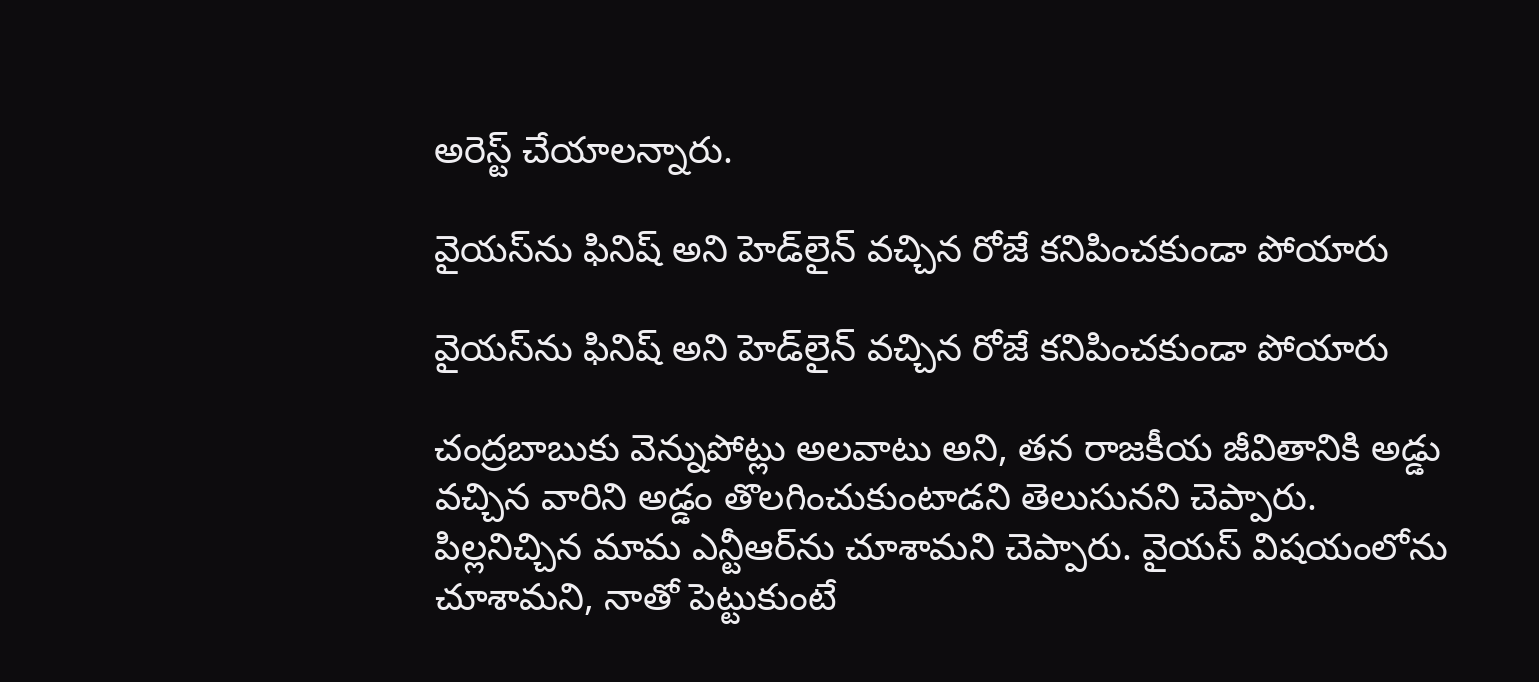అరెస్ట్ చేయాలన్నారు.

వైయస్‌ను ఫినిష్ అని హెడ్‌లైన్ వచ్చిన రోజే కనిపించకుండా పోయారు

వైయస్‌ను ఫినిష్ అని హెడ్‌లైన్ వచ్చిన రోజే కనిపించకుండా పోయారు

చంద్రబాబుకు వెన్నుపోట్లు అలవాటు అని, తన రాజకీయ జీవితానికి అడ్డు వచ్చిన వారిని అడ్డం తొలగించుకుంటాడని తెలుసునని చెప్పారు. పిల్లనిచ్చిన మామ ఎన్టీఆర్‌ను చూశామని చెప్పారు. వైయస్ విషయంలోను చూశామని, నాతో పెట్టుకుంటే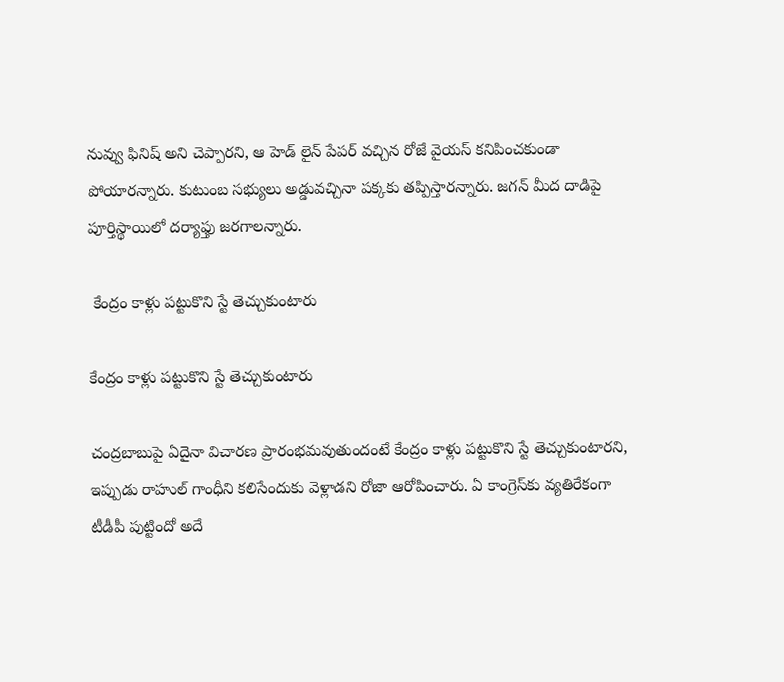నువ్వు ఫినిష్ అని చెప్పారని, ఆ హెడ్ లైన్ పేపర్ వచ్చిన రోజే వైయస్ కనిపించకుండా పోయారన్నారు. కుటుంబ సభ్యులు అడ్డువచ్చినా పక్కకు తప్పిస్తారన్నారు. జగన్ మీద దాడిపై పూర్తిస్థాయిలో దర్యాఫ్తు జరగాలన్నారు.

 కేంద్రం కాళ్లు పట్టుకొని స్టే తెచ్చుకుంటారు

కేంద్రం కాళ్లు పట్టుకొని స్టే తెచ్చుకుంటారు

చంద్రబాబుపై ఏదైనా విచారణ ప్రారంభమవుతుందంటే కేంద్రం కాళ్లు పట్టుకొని స్టే తెచ్చుకుంటారని, ఇప్పుడు రాహుల్ గాంధీని కలిసేందుకు వెళ్లాడని రోజా ఆరోపించారు. ఏ కాంగ్రెస్‌కు వ్యతిరేకంగా టీడీపీ పుట్టిందో అదే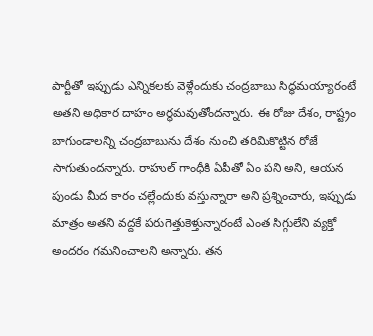పార్టీతో ఇప్పుడు ఎన్నికలకు వెళ్లేందుకు చంద్రబాబు సిద్ధమయ్యారంటే అతని అధికార దాహం అర్థమవుతోందన్నారు. ఈ రోజు దేశం, రాష్ట్రం బాగుండాలన్ని చంద్రబాబును దేశం నుంచి తరిమికొట్టిన రోజే సాగుతుందన్నారు. రాహుల్ గాంధీకి ఏపీతో ఏం పని అని, ఆయన పుండు మీద కారం చల్లేందుకు వస్తున్నారా అని ప్రశ్నించారు, ఇప్పుడు మాత్రం అతని వద్దకే పరుగెత్తుకెళ్తున్నారంటే ఎంత సిగ్గులేని వ్యక్తో అందరం గమనించాలని అన్నారు. తన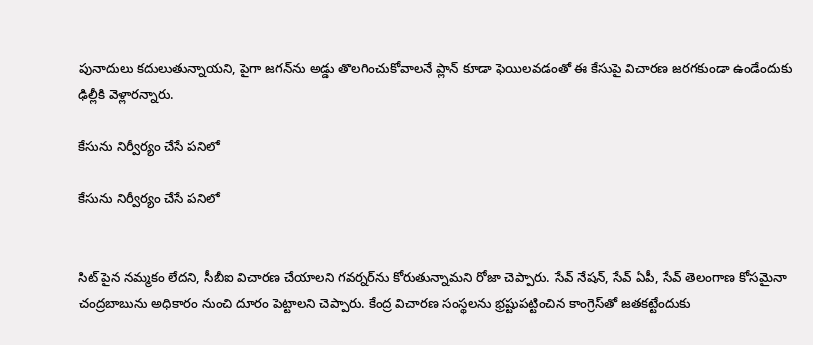పునాదులు కదులుతున్నాయని, పైగా జగన్‌ను అడ్డు తొలగించుకోవాలనే ప్లాన్ కూడా ఫెయిలవడంతో ఈ కేసుపై విచారణ జరగకుండా ఉండేందుకు ఢిల్లీకి వెళ్లారన్నారు.

కేసును నిర్వీర్యం చేసే పనిలో

కేసును నిర్వీర్యం చేసే పనిలో


సిట్ పైన నమ్మకం లేదని, సీబీఐ విచారణ చేయాలని గవర్నర్‌ను కోరుతున్నామని రోజా చెప్పారు. సేవ్ నేషన్, సేవ్ ఏపీ, సేవ్ తెలంగాణ కోసమైనా చంద్రబాబును అధికారం నుంచి దూరం పెట్టాలని చెప్పారు. కేంద్ర విచారణ సంస్థలను భ్రష్టుపట్టించిన కాంగ్రెస్‌తో జతకట్టేందుకు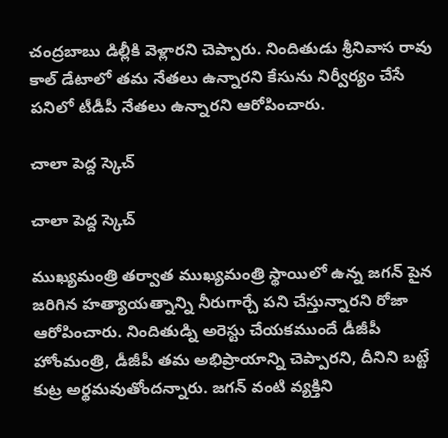చంద్రబాబు డిల్లీకి వెళ్లారని చెప్పారు. నిందితుడు శ్రీనివాస రావు కాల్ డేటాలో తమ నేతలు ఉన్నారని కేసును నిర్వీర్యం చేసే పనిలో టీడీపీ నేతలు ఉన్నారని ఆరోపించారు.

చాలా పెద్ద స్కెచ్

చాలా పెద్ద స్కెచ్

ముఖ్యమంత్రి తర్వాత ముఖ్యమంత్రి స్థాయిలో ఉన్న జగన్ పైన జరిగిన హత్యాయత్నాన్ని నీరుగార్చే పని చేస్తున్నారని రోజా ఆరోపించారు. నిందితుడ్ని అరెస్టు చేయకముందే డీజీపీ హోంమంత్రి, డీజీపీ తమ అభిప్రాయాన్ని చెప్పారని, దీనిని బట్టే కుట్ర అర్థమవుతోందన్నారు. జగన్ వంటి వ్యక్తిని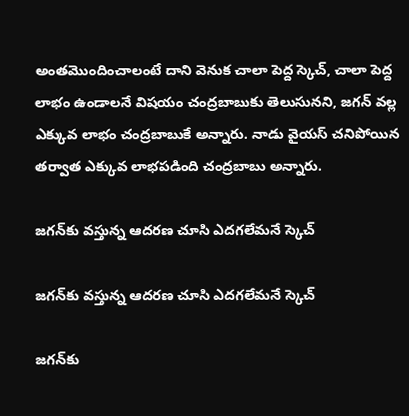అంతమొందించాలంటే దాని వెనుక చాలా పెద్ద స్కెచ్, చాలా పెద్ద లాభం ఉండాలనే విషయం చంద్రబాబుకు తెలుసునని, జగన్ వల్ల ఎక్కువ లాభం చంద్రబాబుకే అన్నారు. నాడు వైయస్ చనిపోయిన తర్వాత ఎక్కువ లాభపడింది చంద్రబాబు అన్నారు.

జగన్‌కు వస్తున్న ఆదరణ చూసి ఎదగలేమనే స్కెచ్

జగన్‌కు వస్తున్న ఆదరణ చూసి ఎదగలేమనే స్కెచ్

జగన్‌కు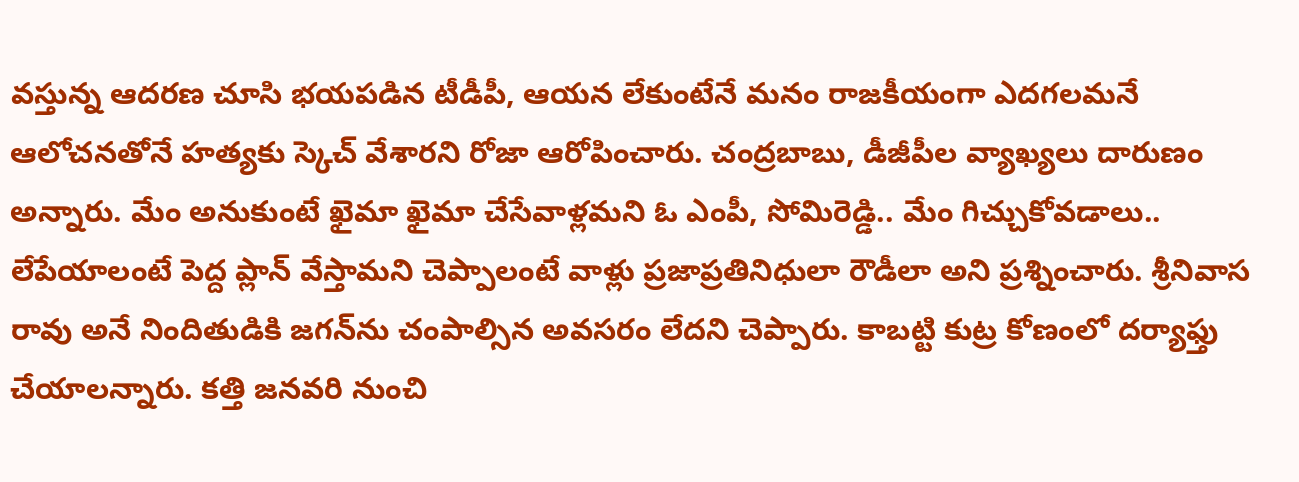వస్తున్న ఆదరణ చూసి భయపడిన టీడీపీ, ఆయన లేకుంటేనే మనం రాజకీయంగా ఎదగలమనే ఆలోచనతోనే హత్యకు స్కెచ్ వేశారని రోజా ఆరోపించారు. చంద్రబాబు, డీజీపీల వ్యాఖ్యలు దారుణం అన్నారు. మేం అనుకుంటే ఖైమా ఖైమా చేసేవాళ్లమని ఓ ఎంపీ, సోమిరెడ్డి.. మేం గిచ్చుకోవడాలు.. లేపేయాలంటే పెద్ద ప్లాన్ వేస్తామని చెప్పాలంటే వాళ్లు ప్రజాప్రతినిధులా రౌడీలా అని ప్రశ్నించారు. శ్రీనివాస రావు అనే నిందితుడికి జగన్‌ను చంపాల్సిన అవసరం లేదని చెప్పారు. కాబట్టి కుట్ర కోణంలో దర్యాఫ్తు చేయాలన్నారు. కత్తి జనవరి నుంచి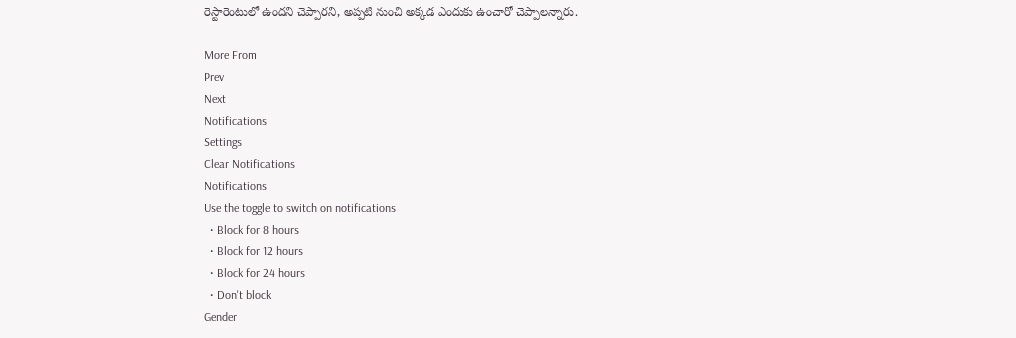రెస్టారెంటులో ఉందని చెప్పారని, అప్పటి నుంచి అక్కడ ఎందుకు ఉంచారో చెప్పాలన్నారు.

More From
Prev
Next
Notifications
Settings
Clear Notifications
Notifications
Use the toggle to switch on notifications
  • Block for 8 hours
  • Block for 12 hours
  • Block for 24 hours
  • Don't block
Gender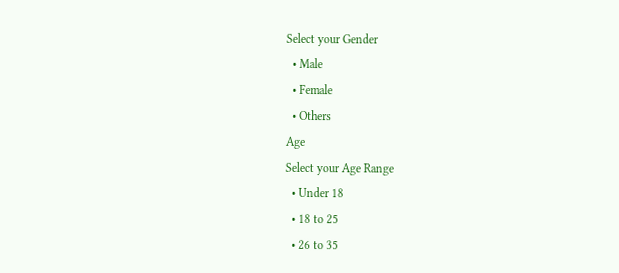Select your Gender
  • Male
  • Female
  • Others
Age
Select your Age Range
  • Under 18
  • 18 to 25
  • 26 to 35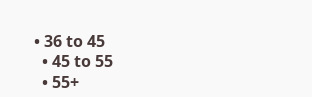• 36 to 45
  • 45 to 55
  • 55+